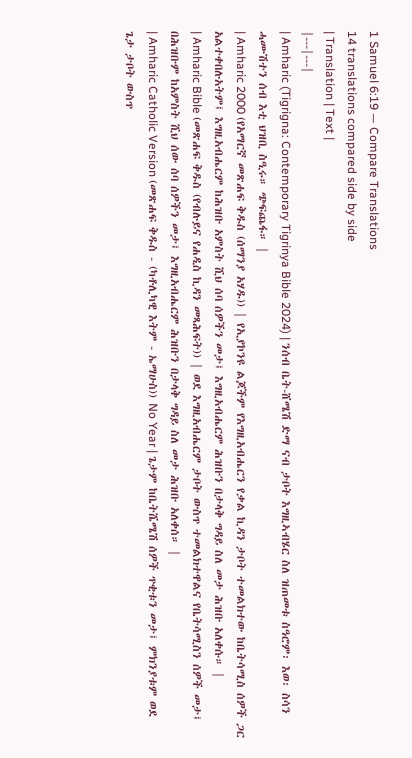1 Samuel 6:19 — Compare Translations
14 translations compared side by side
| Translation | Text |
|---|---|
| Amharic (Tigrigna: Contemporary Tigrinya Bible 2024) | ንሰብ ቤት-ሸሜሽ ድማ ናብ ታቦት እግዚኣብሄር ስለ ዝጠመቱ ስዓሮም፡ እወ፡ ስሳን ሓሙሽተን ሰብ እቲ ህዝቢ ስዒሩ። ጭፍጨፋ። |
| Amharic 2000 (የአማርኛ መጽሐፍ ቅዱስ (ሰማንያ አሃዱ)) | የኢያኮንዩ ልጆችም የእግዚአብሔርን የቃል ኪዳን ታቦት ተመልክተው ከቤትሳሚስ ሰዎች ጋር አልተቀበሉአትም፤ እግዚአብሔርም ከሕዝቡ አምስት ሺህ ሰባ ሰዎችን መታ፤ እግዚአብሔርም ሕዝቡን በታላቅ ግዳይ ስለ መታ ሕዝቡ አለቀሱ። |
| Amharic Bible (መጽሐፍ ቅዱስ (የብሉይና የሐዲስ ኪዳን መጻሕፍት)) | ወደ እግዚአብሔርም ታቦት ውስጥ ተመልክተዋልና የቤትሳሚስን ሰዎች መታ፤ በሕዝቡም ከአምስት ሺህ ሰው ሰባ ሰዎችን መታ፤ እግዚአብሔርም ሕዝቡን በታላቅ ግዳይ ስለ መታ ሕዝቡ አለቀሰ። |
| Amharic Catholic Version (መጽሐፍ ቅዱስ - (ካቶሊካዊ እትም - ኤማሁስ)) No Year | ጌታም ከቤትሼሜሽ ሰዎች ጥቂቱን መታ፤ ምክንያቱም ወደ ጌታ ታቦት ውስጥ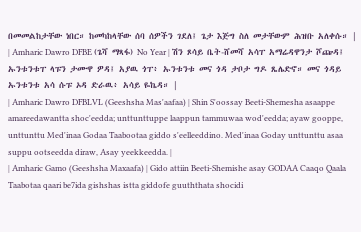በመመልከታቸው ነበር። ከመካከላቸው ሰባ ሰዎችን ገደለ፤ ጌታ እጅግ ስለ መታቸውም ሕዝቡ አለቀሱ። |
| Amharic Dawro DFBE (ጌሻ ማጻፋ) No Year | ሽን ጾሳይ ቤት-ሸመሻ አሳፐ አማሬዳዋንታ ሾጬዳ፤ ኡንቱንቱፐ ላፑን ታሙዋ ዎዳ፤ አያዉ ጎፐ፥ ኡንቱንቱ መና ጎዳ ታቦታ ግዶ ጼሌድኖ። መና ጎዳይ ኡንቱንቱ አሳ ሱፑ ኦዳ ድራዉ፥ አሳይ ዬኬዳ። |
| Amharic Dawro DFBLVL (Geeshsha Mas'aafaa) | Shin S'oossay Beeti-Shemesha asaappe amareedawantta shoc'eedda; unttunttuppe laappun tammuwaa wod'eedda; ayaw gooppe, unttunttu Med'inaa Godaa Taabootaa giddo s'eelleeddino. Med'inaa Goday unttunttu asaa suppu ootseedda diraw, Asay yeekkeedda. |
| Amharic Gamo (Geeshsha Maxaafa) | Gido attiin Beeti-Shemishe asay GODAA Caaqo Qaala Taabotaa qaari be7ida gishshas istta giddofe guuththata shocidi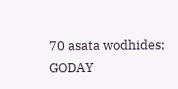70 asata wodhides; GODAY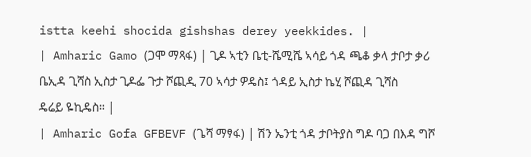istta keehi shocida gishshas derey yeekkides. |
| Amharic Gamo (ጋሞ ማጻፋ) | ጊዶ ኣቲን ቤቲ-ሼሚሼ ኣሳይ ጎዳ ጫቆ ቃላ ታቦታ ቃሪ ቤኢዳ ጊሻስ ኢስታ ጊዶፌ ጉታ ሾጪዲ 70 ኣሳታ ዎዴስ፤ ጎዳይ ኢስታ ኬሂ ሾጪዳ ጊሻስ ዴሬይ ዬኪዴስ። |
| Amharic Gofa GFBEVF (ጌሻ ማፃፋ) | ሽን ኤንቲ ጎዳ ታቦትያስ ግዶ ባጋ በእዳ ግሾ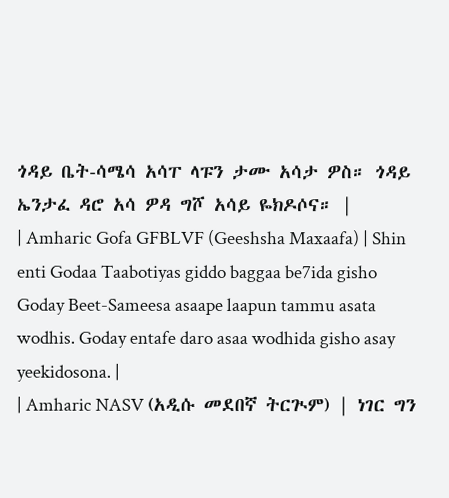ጎዳይ ቤት-ሳሜሳ አሳፐ ላፑን ታሙ አሳታ ዎስ። ጎዳይ ኤንታፈ ዳሮ አሳ ዎዳ ግሾ አሳይ ዬክዶሶና። |
| Amharic Gofa GFBLVF (Geeshsha Maxaafa) | Shin enti Godaa Taabotiyas giddo baggaa be7ida gisho Goday Beet-Sameesa asaape laapun tammu asata wodhis. Goday entafe daro asaa wodhida gisho asay yeekidosona. |
| Amharic NASV (አዲሱ መደበኛ ትርጒም) | ነገር ግን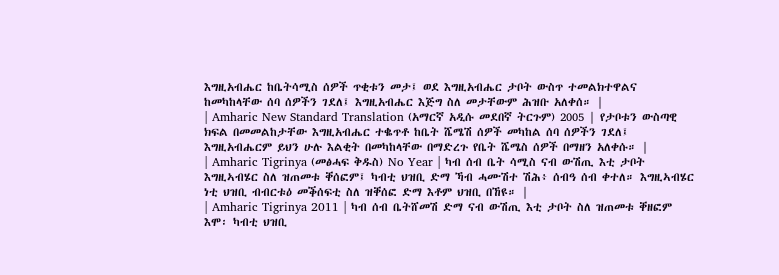እግዚአብሔር ከቤትሳሚስ ሰዎች ጥቂቱን መታ፤ ወደ እግዚአብሔር ታቦት ውስጥ ተመልክተዋልና ከመካከላቸው ሰባ ሰዎችን ገደለ፤ እግዚአብሔር እጅግ ስለ መታቸውም ሕዝቡ አለቀሰ። |
| Amharic New Standard Translation (አማርኛ አዲሱ መደበኛ ትርጉም) 2005 | የታቦቱን ውስጣዊ ክፍል በመመልከታቸው እግዚአብሔር ተቈጥቶ ከቤት ሼሜሽ ሰዎች መካከል ሰባ ሰዎችን ገደለ፤ እግዚአብሔርም ይህን ሁሉ እልቂት በመካከላቸው በማድረጉ የቤት ሼሜስ ሰዎች በማዘን አለቀሱ። |
| Amharic Tigrinya (መፅሓፍ ቅዱስ) No Year | ካብ ሰብ ቤት ሳሚስ ናብ ውሽጢ እቲ ታቦት እግዚኣብሄር ስለ ዝጠመቱ ቐሰፎም፤ ካብቲ ህዝቢ ድማ ኻብ ሓሙሽተ ሽሕ፥ ሰብዓ ሰብ ቀተለ። እግዚኣብሄር ነቲ ህዝቢ ብብርቱዕ መቕሰፍቲ ስለ ዝቐሰፎ ድማ እቶም ህዝቢ በኸዩ። |
| Amharic Tigrinya 2011 | ካብ ሰብ ቤትሸመሽ ድማ ናብ ውሽጢ እቲ ታቦት ስለ ዝጠመቱ ቐዘፎም እሞ፡ ካብቲ ህዝቢ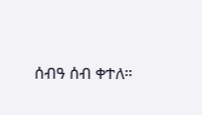ሰብዓ ሰብ ቀተለ።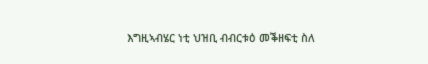እግዚኣብሄር ነቲ ህዝቢ ብብርቱዕ መቕዘፍቲ ስለ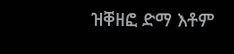ዝቐዘፎ ድማ እቶም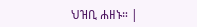ህዝቢ ሐዘኑ። |